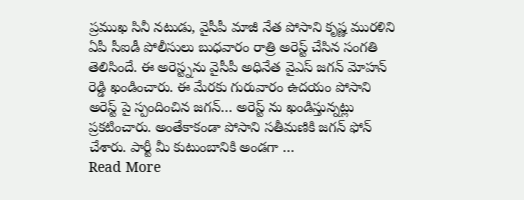ప్రముఖ సినీ నటుడు, వైసీపీ మాజీ నేత పోసాని కృష్ణ మురళిని ఏపీ సీఐడీ పోలీసులు బుధవారం రాత్రి అరెస్ట్ చేసిన సంగతి తెలిసిందే. ఈ అరెస్ట్నను వైసీపీ అధినేత వైఎస్ జగన్ మోహన్ రెడ్డి ఖండించారు. ఈ మేరకు గురువారం ఉదయం పోసాని అరెస్ట్ పై స్పందించిన జగన్… అరెస్ట్ ను ఖండిస్తున్నట్లు ప్రకటించారు. అంతేకాకండా పోసాని సతీమణికి జగన్ ఫోన్ చేశారు. పార్టీ మీ కుటుంబానికి అండగా …
Read More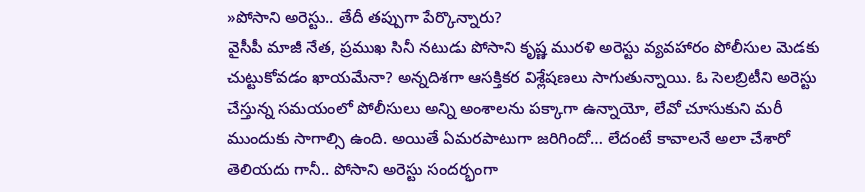»పోసాని అరెస్టు.. తేదీ తప్పుగా పేర్కొన్నారు?
వైసీపీ మాజీ నేత, ప్రముఖ సినీ నటుడు పోసాని కృష్ణ మురళి అరెస్టు వ్యవహారం పోలీసుల మెడకు చుట్టుకోవడం ఖాయమేనా? అన్నదిశగా ఆసక్తికర విశ్లేషణలు సాగుతున్నాయి. ఓ సెలబ్రిటీని అరెస్టు చేస్తున్న సమయంలో పోలీసులు అన్ని అంశాలను పక్కాగా ఉన్నాయో, లేవో చూసుకుని మరీ ముందుకు సాగాల్సి ఉంది. అయితే ఏమరపాటుగా జరిగిందో… లేదంటే కావాలనే అలా చేశారో తెలియదు గానీ.. పోసాని అరెస్టు సందర్భంగా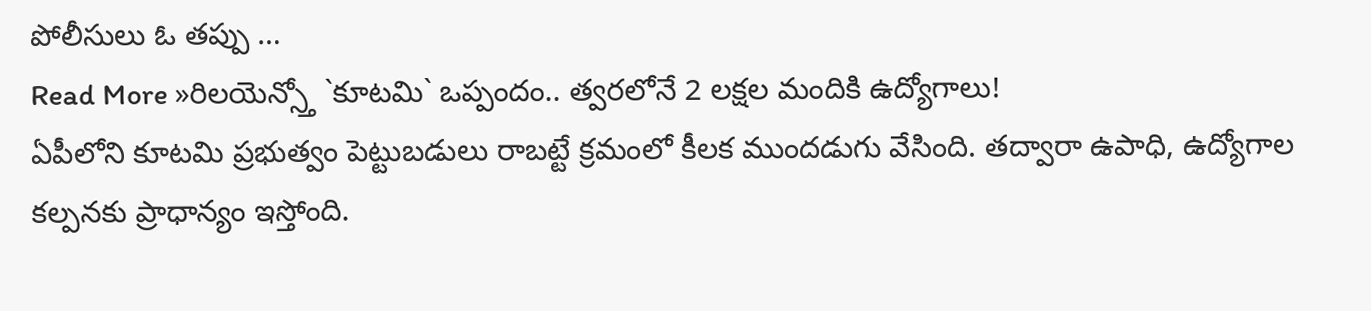పోలీసులు ఓ తప్పు …
Read More »రిలయెన్స్తో `కూటమి` ఒప్పందం.. త్వరలోనే 2 లక్షల మందికి ఉద్యోగాలు!
ఏపీలోని కూటమి ప్రభుత్వం పెట్టుబడులు రాబట్టే క్రమంలో కీలక ముందడుగు వేసింది. తద్వారా ఉపాధి, ఉద్యోగాల కల్పనకు ప్రాధాన్యం ఇస్తోంది.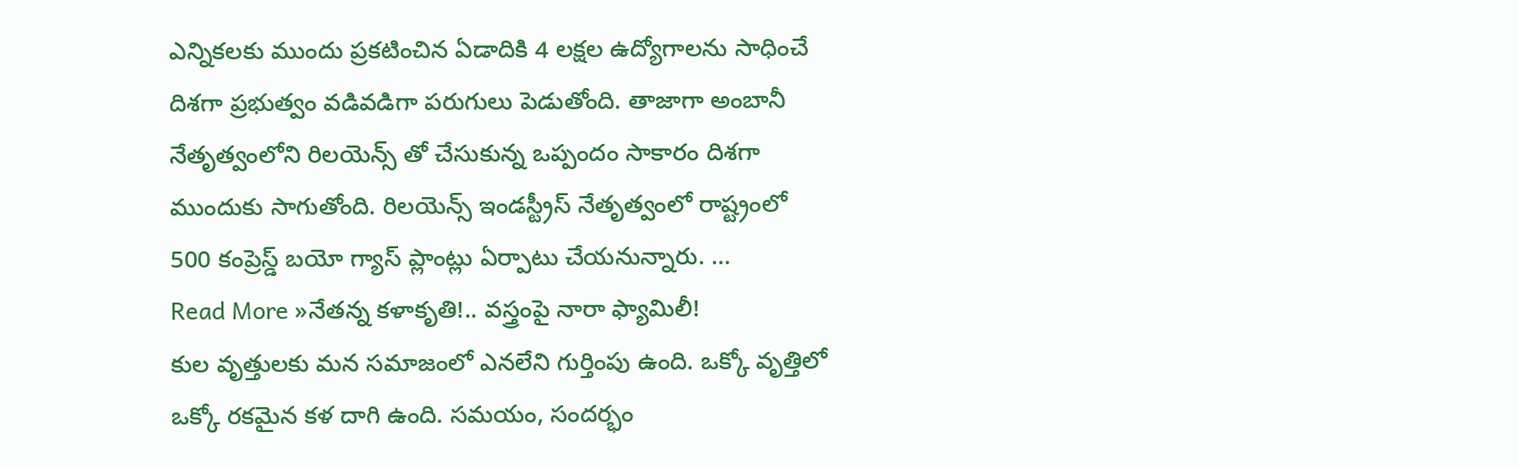ఎన్నికలకు ముందు ప్రకటించిన ఏడాదికి 4 లక్షల ఉద్యోగాలను సాధించే దిశగా ప్రభుత్వం వడివడిగా పరుగులు పెడుతోంది. తాజాగా అంబానీ నేతృత్వంలోని రిలయెన్స్ తో చేసుకున్న ఒప్పందం సాకారం దిశగా ముందుకు సాగుతోంది. రిలయెన్స్ ఇండస్ట్రీస్ నేతృత్వంలో రాష్ట్రంలో 500 కంప్రెస్డ్ బయో గ్యాస్ ప్లాంట్లు ఏర్పాటు చేయనున్నారు. …
Read More »నేతన్న కళాకృతి!.. వస్త్రంపై నారా ఫ్యామిలీ!
కుల వృత్తులకు మన సమాజంలో ఎనలేని గుర్తింపు ఉంది. ఒక్కో వృత్తిలో ఒక్కో రకమైన కళ దాగి ఉంది. సమయం, సందర్భం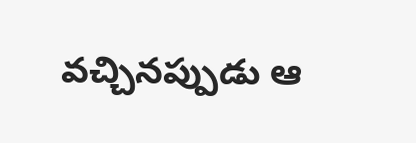వచ్చినప్పుడు ఆ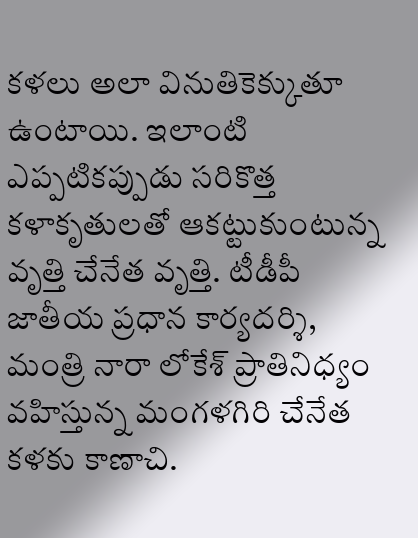కళలు అలా వినుతికెక్కుతూ ఉంటాయి. ఇలాంటి ఎప్పటికప్పుడు సరికొత్త కళాకృతులతో ఆకట్టుకుంటున్న వృత్తి చేనేత వృత్తి. టీడీపీ జాతీయ ప్రధాన కార్యదర్శి, మంత్రి నారా లోకేశ్ ప్రాతినిధ్యం వహిస్తున్న మంగళగిరి చేనేత కళకు కాణాచి.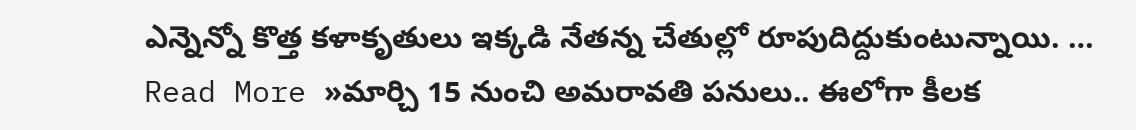ఎన్నెన్నో కొత్త కళాకృతులు ఇక్కడి నేతన్న చేతుల్లో రూపుదిద్దుకుంటున్నాయి. …
Read More »మార్చి 15 నుంచి అమరావతి పనులు.. ఈలోగా కీలక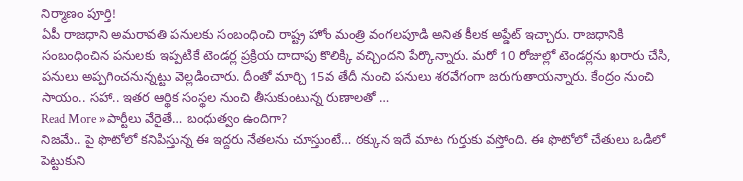నిర్మాణం పూర్తి!
ఏపీ రాజధాని అమరావతి పనులకు సంబంధించి రాష్ట్ర హోం మంత్రి వంగలపూడి అనిత కీలక అప్డేట్ ఇచ్చారు. రాజధానికి సంబంధించిన పనులకు ఇప్పటికే టెండర్ల ప్రక్రియ దాదాపు కొలిక్కి వచ్చిందని పేర్కొన్నారు. మరో 10 రోజుల్లో టెండర్లను ఖరారు చేసి, పనులు అప్పగించనున్నట్టు వెల్లడించారు. దీంతో మార్చి 15వ తేదీ నుంచి పనులు శరవేగంగా జరుగుతాయన్నారు. కేంద్రం నుంచి సాయం.. సహా.. ఇతర ఆర్థిక సంస్థల నుంచి తీసుకుంటున్న రుణాలతో …
Read More »పార్టీలు వేరైతే… బంధుత్వం ఉందిగా?
నిజమే.. పై ఫొటోలో కనిపిస్తున్న ఈ ఇద్దరు నేతలను చూస్తుంటే… ఠక్కున ఇదే మాట గుర్తుకు వస్తోంది. ఈ ఫొటోలో చేతులు ఒడిలో పెట్టుకుని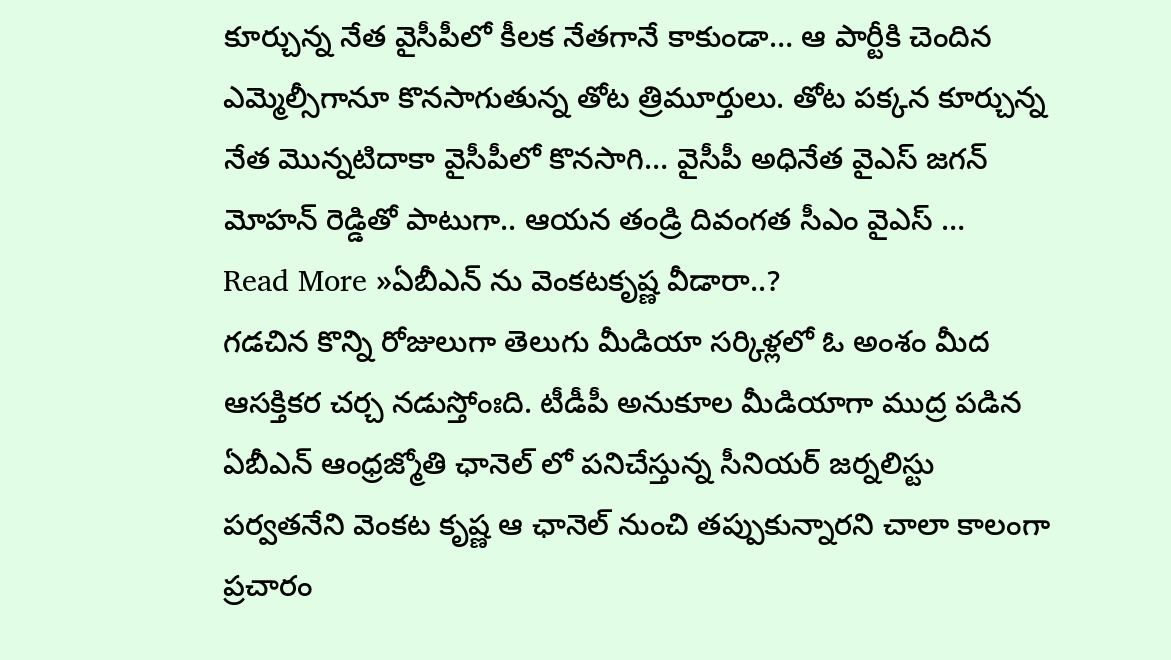కూర్చున్న నేత వైసీపీలో కీలక నేతగానే కాకుండా… ఆ పార్టీకి చెందిన ఎమ్మెల్సీగానూ కొనసాగుతున్న తోట త్రిమూర్తులు. తోట పక్కన కూర్చున్న నేత మొన్నటిదాకా వైసీపీలో కొనసాగి… వైసీపీ అధినేత వైఎస్ జగన్ మోహన్ రెడ్డితో పాటుగా.. ఆయన తండ్రి దివంగత సీఎం వైఎస్ …
Read More »ఏబీఎన్ ను వెంకటకృష్ణ వీడారా..?
గడచిన కొన్ని రోజులుగా తెలుగు మీడియా సర్కిళ్లలో ఓ అంశం మీద ఆసక్తికర చర్చ నడుస్తోంఃది. టీడీపీ అనుకూల మీడియాగా ముద్ర పడిన ఏబీఎన్ ఆంధ్రజ్మోతి ఛానెల్ లో పనిచేస్తున్న సీనియర్ జర్నలిస్టు పర్వతనేని వెంకట కృష్ణ ఆ ఛానెల్ నుంచి తప్పుకున్నారని చాలా కాలంగా ప్రచారం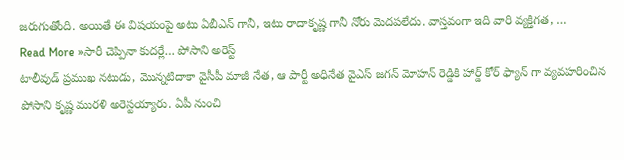జరుగుతోంది. అయితే ఈ విషయంపై అటు ఏబీఎన్ గానీ, ఇటు రాదాకృష్ణ గానీ నోరు మెదపలేదు. వాస్తవంగా ఇది వారి వ్యక్తిగత, …
Read More »సారీ చెప్పినా కుదర్లే… పోసాని అరెస్ట్
టాలీవుడ్ ప్రముఖ నటుడు, మొన్నటిదాకా వైసీపీ మాజీ నేత, ఆ పార్టీ అధినేత వైఎస్ జగన్ మోహన్ రెడ్డికి హార్డ్ కోర్ ఫ్యాన్ గా వ్యవహరించిన పోసాని కృష్ణ మురళి అరెస్టయ్యారు. ఏపీ నుంచి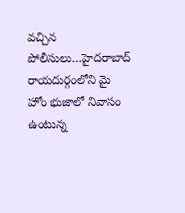వచ్చిన పోలీసులు…హైదరాబాద్ రాయదుర్గంలోని మై హోం భుజాలో నివాసం ఉంటున్న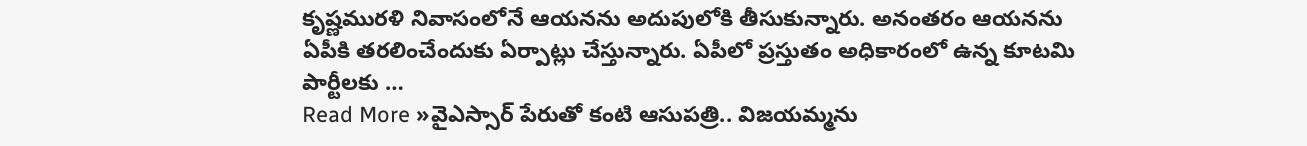కృష్ణమురళి నివాసంలోనే ఆయనను అదుపులోకి తీసుకున్నారు. అనంతరం ఆయనను ఏపీకి తరలించేందుకు ఏర్పాట్లు చేస్తున్నారు. ఏపీలో ప్రస్తుతం అధికారంలో ఉన్న కూటమి పార్టీలకు …
Read More »వైఎస్సార్ పేరుతో కంటి ఆసుపత్రి.. విజయమ్మను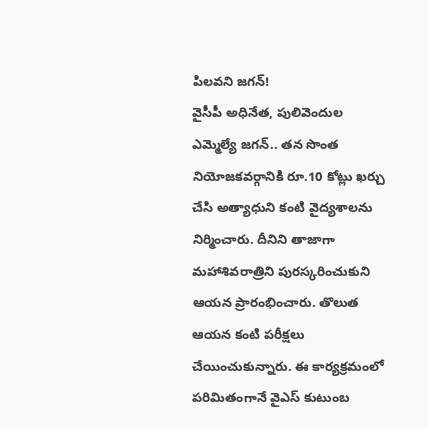పిలవని జగన్!
వైసీపీ అధినేత, పులివెందుల ఎమ్మెల్యే జగన్.. తన సొంత నియోజకవర్గానికి రూ.10 కోట్లు ఖర్చు చేసి అత్యాధుని కంటి వైద్యశాలను నిర్మించారు. దీనిని తాజాగా మహాశివరాత్రిని పురస్కరించుకుని ఆయన ప్రారంభించారు. తొలుత ఆయన కంటి పరీక్షలు చేయించుకున్నారు. ఈ కార్యక్రమంలో పరిమితంగానే వైఎస్ కుటుంబ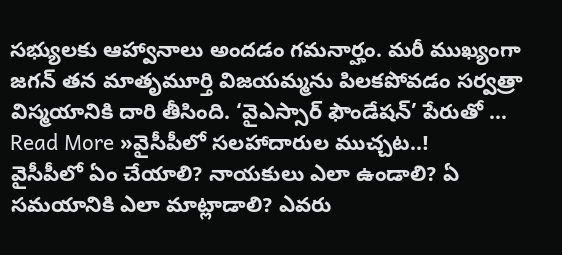సభ్యులకు ఆహ్వానాలు అందడం గమనార్హం. మరీ ముఖ్యంగా జగన్ తన మాతృమూర్తి విజయమ్మను పిలకపోవడం సర్వత్రా విస్మయానికి దారి తీసింది. ‘వైఎస్సార్ ఫౌండేషన్’ పేరుతో …
Read More »వైసీపీలో సలహాదారుల ముచ్చట..!
వైసీపీలో ఏం చేయాలి? నాయకులు ఎలా ఉండాలి? ఏ సమయానికి ఎలా మాట్లాడాలి? ఎవరు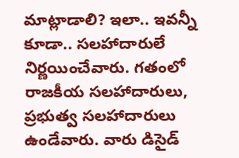మాట్లాడాలి? ఇలా.. ఇవన్నీ కూడా.. సలహాదారులే నిర్ణయించేవారు. గతంలో రాజకీయ సలహాదారులు, ప్రభుత్వ సలహాదారులు ఉండేవారు. వారు డిసైడ్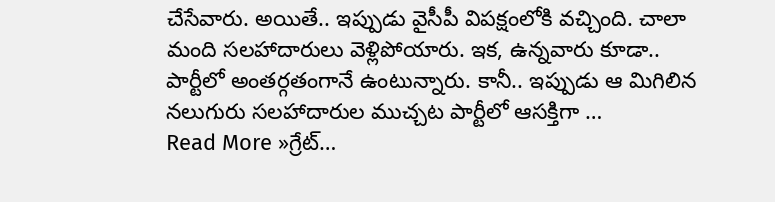చేసేవారు. అయితే.. ఇప్పుడు వైసీపీ విపక్షంలోకి వచ్చింది. చాలా మంది సలహాదారులు వెళ్లిపోయారు. ఇక, ఉన్నవారు కూడా.. పార్టీలో అంతర్గతంగానే ఉంటున్నారు. కానీ.. ఇప్పుడు ఆ మిగిలిన నలుగురు సలహాదారుల ముచ్చట పార్టీలో ఆసక్తిగా …
Read More »గ్రేట్…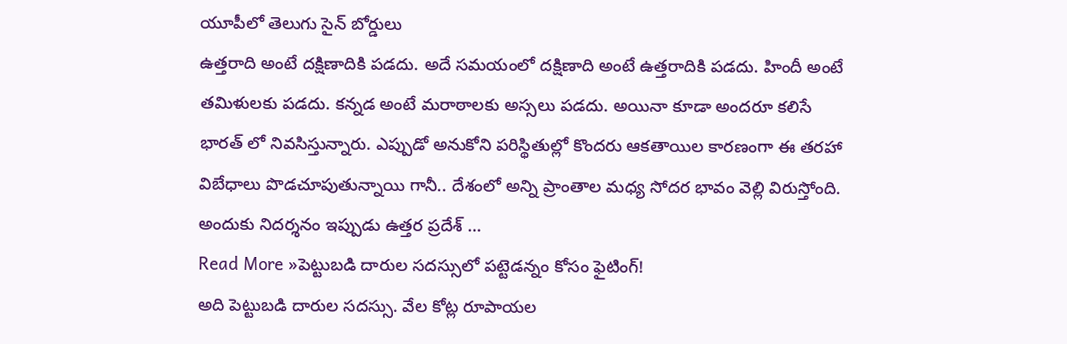యూపీలో తెలుగు సైన్ బోర్డులు
ఉత్తరాది అంటే దక్షిణాదికి పడదు. అదే సమయంలో దక్షిణాది అంటే ఉత్తరాదికి పడదు. హిందీ అంటే తమిళులకు పడదు. కన్నడ అంటే మరాఠాలకు అస్సలు పడదు. అయినా కూడా అందరూ కలిసే భారత్ లో నివసిస్తున్నారు. ఎప్పుడో అనుకోని పరిస్థితుల్లో కొందరు ఆకతాయిల కారణంగా ఈ తరహా విబేధాలు పొడచూపుతున్నాయి గానీ.. దేశంలో అన్ని ప్రాంతాల మధ్య సోదర భావం వెల్లి విరుస్తోంది. అందుకు నిదర్శనం ఇప్పుడు ఉత్తర ప్రదేశ్ …
Read More »పెట్టుబడి దారుల సదస్సులో పట్టెడన్నం కోసం ఫైటింగ్!
అది పెట్టుబడి దారుల సదస్సు. వేల కోట్ల రూపాయల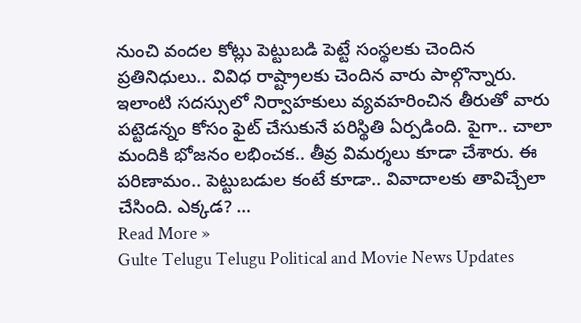నుంచి వందల కోట్లు పెట్టుబడి పెట్టే సంస్థలకు చెందిన ప్రతినిధులు.. వివిధ రాష్ట్రాలకు చెందిన వారు పాల్గొన్నారు. ఇలాంటి సదస్సులో నిర్వాహకులు వ్యవహరించిన తీరుతో వారు పట్టెడన్నం కోసం ఫైట్ చేసుకునే పరిస్థితి ఏర్పడింది. పైగా.. చాలా మందికి భోజనం లభించక.. తీవ్ర విమర్శలు కూడా చేశారు. ఈ పరిణామం.. పెట్టుబడుల కంటే కూడా.. వివాదాలకు తావిచ్చేలా చేసింది. ఎక్కడ? …
Read More »
Gulte Telugu Telugu Political and Movie News Updates